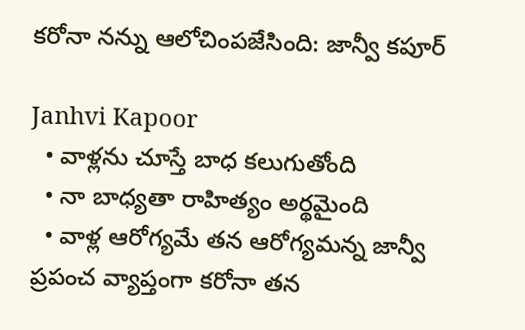కరోనా నన్ను ఆలోచింపజేసింది: జాన్వీ కపూర్

Janhvi Kapoor
  • వాళ్లను చూస్తే బాధ కలుగుతోంది
  • నా బాధ్యతా రాహిత్యం అర్థమైంది
  • వాళ్ల ఆరోగ్యమే తన ఆరోగ్యమన్న జాన్వీ
ప్రపంచ వ్యాప్తంగా కరోనా తన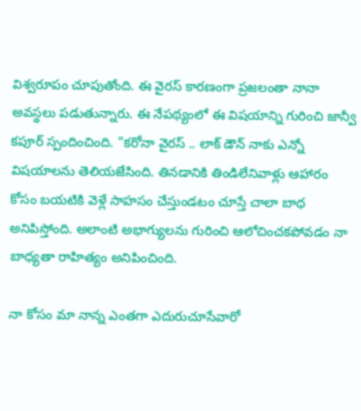విశ్వరూపం చూపుతోంది. ఈ వైరస్ కారణంగా ప్రజలంతా నానా అవస్థలు పడుతున్నారు. ఈ నేపథ్యంలో ఈ విషయాన్ని గురించి జాన్వీ కపూర్ స్పందించింది. "కరోనా వైరస్ .. లాక్ డౌన్ నాకు ఎన్నో విషయాలను తెలియజేసింది. తినడానికి తిండిలేనివాళ్లు ఆహారం కోసం బయటికి వెళ్లే సాహసం చేస్తుండటం చూస్తే చాలా బాధ అనిపిస్తోంది. అలాంటి అభాగ్యులను గురించి ఆలోచించకపోవడం నా బాధ్యతా రాహిత్యం అనిపించింది.

నా కోసం మా నాన్న ఎంతగా ఎదురుచూసేవారో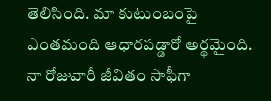తెలిసింది. మా కుటుంబంపై ఎంతమంది ఆధారపడ్డారో అర్థమైంది. నా రోజువారీ జీవితం సాఫీగా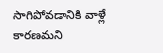సాగిపోవడానికి వాళ్లే కారణమని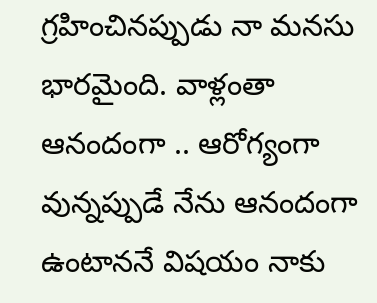గ్రహించినప్పుడు నా మనసు భారమైంది. వాళ్లంతా ఆనందంగా .. ఆరోగ్యంగా వున్నప్పుడే నేను ఆనందంగా ఉంటాననే విషయం నాకు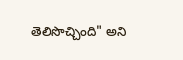తెలిసొచ్చింది" అని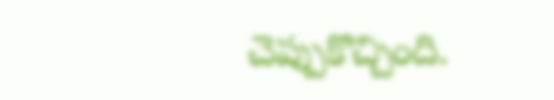చెప్పుకొచ్చింది.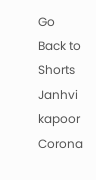Go Back to Shorts
Janhvi kapoor
Corona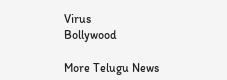Virus
Bollywood

More Telugu News